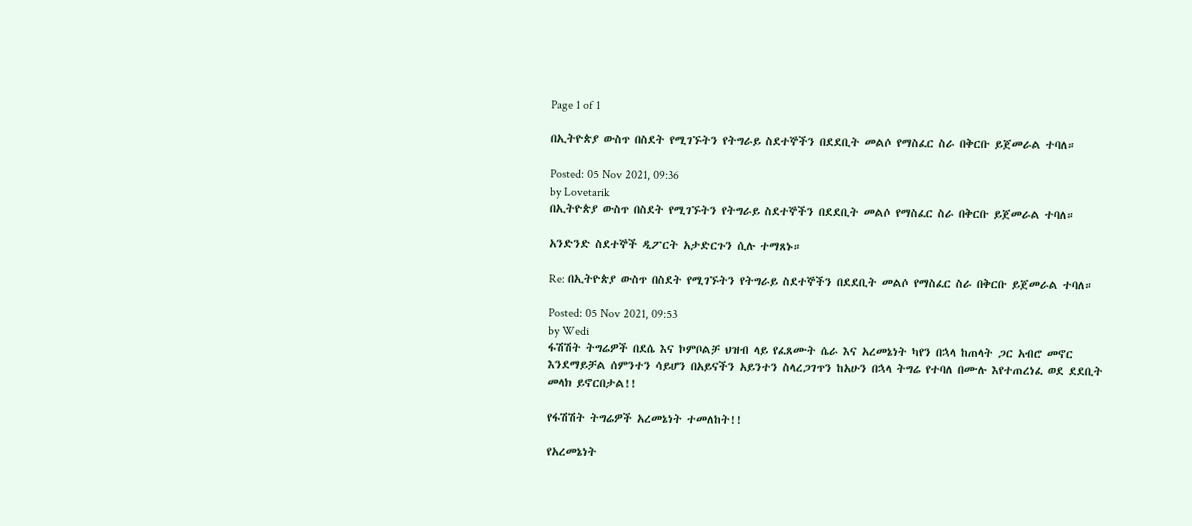Page 1 of 1

በኢትዮጵያ ውስጥ በስደት የሚገኙትን የትግራይ ስደተኞችን በደደቢት መልሶ የማስፈር ስራ በቅርቡ ይጀመራል ተባለ።

Posted: 05 Nov 2021, 09:36
by Lovetarik
በኢትዮጵያ ውስጥ በስደት የሚገኙትን የትግራይ ስደተኞችን በደደቢት መልሶ የማስፈር ስራ በቅርቡ ይጀመራል ተባለ።

አንድንድ ስደተኞች ዲፖርት አታድርጉን ሲሉ ተማጸኑ።

Re: በኢትዮጵያ ውስጥ በስደት የሚገኙትን የትግራይ ስደተኞችን በደደቢት መልሶ የማስፈር ስራ በቅርቡ ይጀመራል ተባለ።

Posted: 05 Nov 2021, 09:53
by Wedi
ፋሽሽት ትግሬዎች በደሴ እና ኮምቦልቻ ህዝብ ላይ የፈጸሙት ሴራ እና አረመኔነት ካየን በኋላ ከጠላት ጋር አብሮ መኖር እንደማይቻል ሰምንተን ሳይሆን በአይናችን አይንተን ስላረጋገጥን ከአሁን በኋላ ትግሬ የተባለ በሙሉ እየተጠረነፈ ወደ ደደቢት መላክ ይኖርበታል!!

የፋሽሽት ትግሬዎች አረመኔነት ተመለከት!!

የአረመኔነት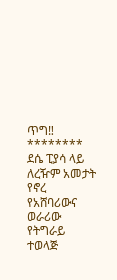ጥግ‼
********
ደሴ ፒያሳ ላይ ለረዥም አመታት የኖረ የአሸባሪውና ወራሪው የትግራይ ተወላጅ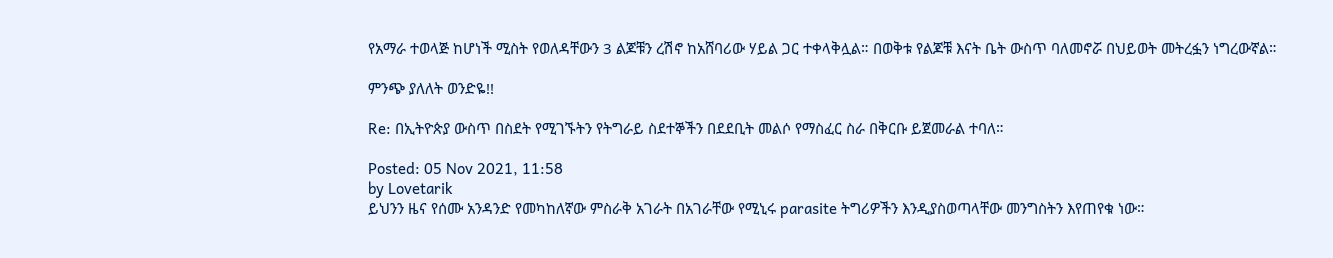የአማራ ተወላጅ ከሆነች ሚስት የወለዳቸውን 3 ልጆቹን ረሽኖ ከአሸባሪው ሃይል ጋር ተቀላቅሏል። በወቅቱ የልጆቹ እናት ቤት ውስጥ ባለመኖሯ በህይወት መትረፏን ነግረውኛል።

ምንጭ ያለለት ወንድዬ!!

Re: በኢትዮጵያ ውስጥ በስደት የሚገኙትን የትግራይ ስደተኞችን በደደቢት መልሶ የማስፈር ስራ በቅርቡ ይጀመራል ተባለ።

Posted: 05 Nov 2021, 11:58
by Lovetarik
ይህንን ዜና የሰሙ አንዳንድ የመካከለኛው ምስራቅ አገራት በአገራቸው የሚኒሩ parasite ትግሪዎችን እንዲያስወጣላቸው መንግስትን እየጠየቁ ነው።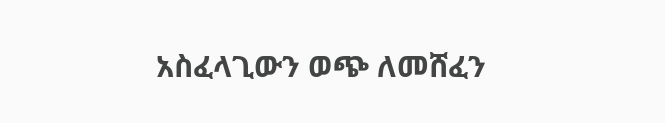አስፈላጊውን ወጭ ለመሸፈን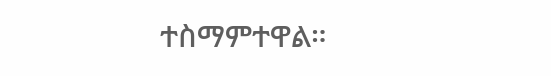ተስማምተዋል።